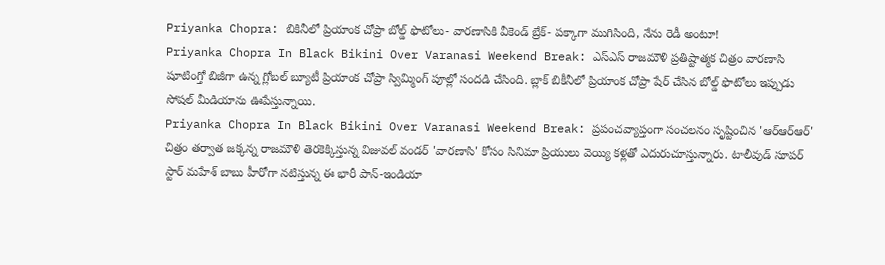Priyanka Chopra: బికినీలో ప్రియాంక చోప్రా బోల్డ్ ఫొటోలు- వారణాసికి వీకెండ్ బ్రేక్- పక్కాగా ముగిసింది, నేను రెడీ అంటూ!
Priyanka Chopra In Black Bikini Over Varanasi Weekend Break: ఎస్ఎస్ రాజమౌళి ప్రతిష్టాత్మక చిత్రం వారణాసి షూటింగ్తో బిజీగా ఉన్న గ్లోబల్ బ్యూటీ ప్రియాంక చోప్రా స్విమ్మింగ్ పూల్లో సందడి చేసింది. బ్లాక్ బికీనీలో ప్రియాంక చోప్రా షేర్ చేసిన బోల్డ్ ఫొటోలు ఇప్పుడు సోషల్ మీడియాను ఊపేస్తున్నాయి.
Priyanka Chopra In Black Bikini Over Varanasi Weekend Break: ప్రపంచవ్యాప్తంగా సంచలనం సృష్టించిన 'ఆర్ఆర్ఆర్' చిత్రం తర్వాత జక్కన్న రాజమౌళి తెరకెక్కిస్తున్న విజువల్ వండర్ 'వారణాసి' కోసం సినిమా ప్రియులు వెయ్యి కళ్లతో ఎదురుచూస్తున్నారు. టాలీవుడ్ సూపర్ స్టార్ మహేశ్ బాబు హీరోగా నటిస్తున్న ఈ భారీ పాన్-ఇండియా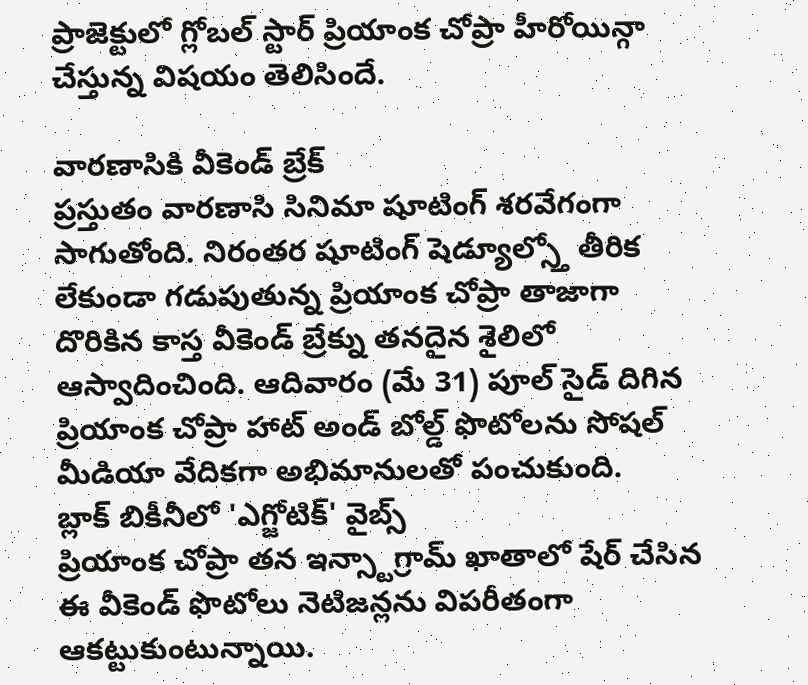ప్రాజెక్టులో గ్లోబల్ స్టార్ ప్రియాంక చోప్రా హీరోయిన్గా చేస్తున్న విషయం తెలిసిందే.

వారణాసికి వీకెండ్ బ్రేక్
ప్రస్తుతం వారణాసి సినిమా షూటింగ్ శరవేగంగా సాగుతోంది. నిరంతర షూటింగ్ షెడ్యూల్స్తో తీరిక లేకుండా గడుపుతున్న ప్రియాంక చోప్రా తాజాగా దొరికిన కాస్త వీకెండ్ బ్రేక్ను తనదైన శైలిలో ఆస్వాదించింది. ఆదివారం (మే 31) పూల్ సైడ్ దిగిన ప్రియాంక చోప్రా హాట్ అండ్ బోల్డ్ ఫొటోలను సోషల్ మీడియా వేదికగా అభిమానులతో పంచుకుంది.
బ్లాక్ బికీనీలో 'ఎగ్జోటిక్' వైబ్స్
ప్రియాంక చోప్రా తన ఇన్స్టాగ్రామ్ ఖాతాలో షేర్ చేసిన ఈ వీకెండ్ ఫొటోలు నెటిజన్లను విపరీతంగా ఆకట్టుకుంటున్నాయి.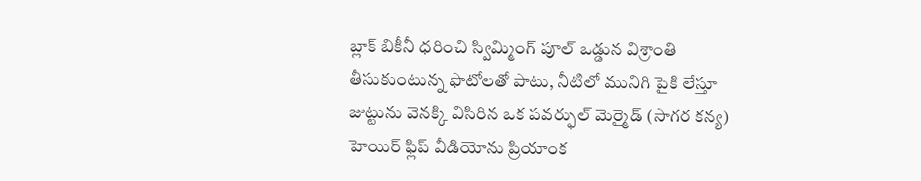బ్లాక్ బికీనీ ధరించి స్విమ్మింగ్ పూల్ ఒడ్డున విశ్రాంతి తీసుకుంటున్న ఫొటోలతో పాటు, నీటిలో మునిగి పైకి లేస్తూ జుట్టును వెనక్కి విసిరిన ఒక పవర్ఫుల్ మెర్మైడ్ (సాగర కన్య) హెయిర్ ఫ్లిప్ వీడియోను ప్రియాంక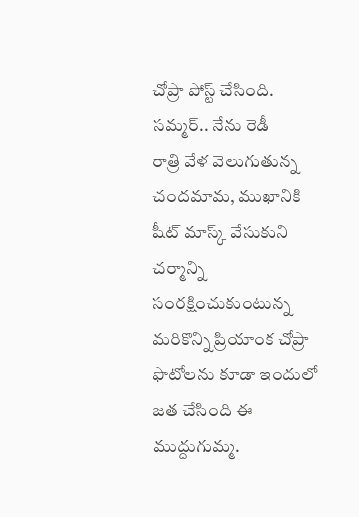చోప్రా పోస్ట్ చేసింది.
సమ్మర్.. నేను రెడీ
రాత్రి వేళ వెలుగుతున్న చందమామ, ముఖానికి షీట్ మాస్క్ వేసుకుని చర్మాన్ని సంరక్షించుకుంటున్న మరికొన్ని ప్రియాంక చోప్రా ఫొటోలను కూడా ఇందులో జత చేసింది ఈ ముద్దుగుమ్మ.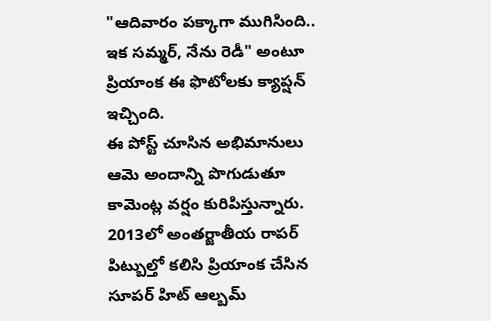"ఆదివారం పక్కాగా ముగిసింది.. ఇక సమ్మర్, నేను రెడీ" అంటూ ప్రియాంక ఈ ఫొటోలకు క్యాప్షన్ ఇచ్చింది.
ఈ పోస్ట్ చూసిన అభిమానులు ఆమె అందాన్ని పొగుడుతూ కామెంట్ల వర్షం కురిపిస్తున్నారు. 2013లో అంతర్జాతీయ రాపర్ పిట్బుల్తో కలిసి ప్రియాంక చేసిన సూపర్ హిట్ ఆల్బమ్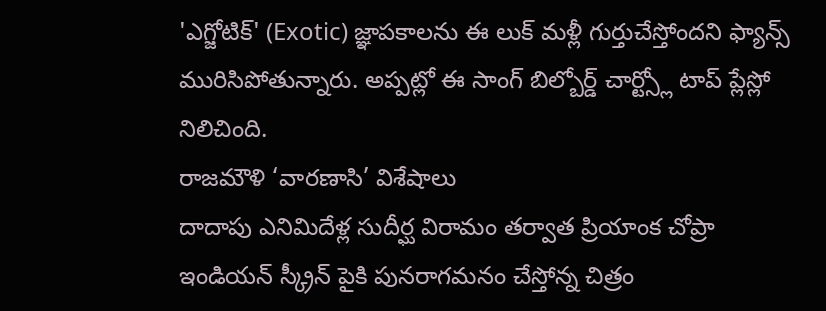'ఎగ్జోటిక్' (Exotic) జ్ఞాపకాలను ఈ లుక్ మళ్లీ గుర్తుచేస్తోందని ఫ్యాన్స్ మురిసిపోతున్నారు. అప్పట్లో ఈ సాంగ్ బిల్బోర్డ్ చార్ట్స్లో టాప్ ప్లేస్లో నిలిచింది.
రాజమౌళి ‘వారణాసి’ విశేషాలు
దాదాపు ఎనిమిదేళ్ల సుదీర్ఘ విరామం తర్వాత ప్రియాంక చోప్రా ఇండియన్ స్క్రీన్ పైకి పునరాగమనం చేస్తోన్న చిత్రం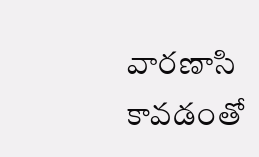వారణాసి కావడంతో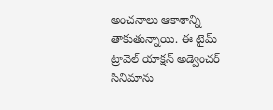అంచనాలు ఆకాశాన్ని తాకుతున్నాయి. ఈ టైమ్ ట్రావెల్ యాక్షన్ అడ్వెంచర్ సినిమాను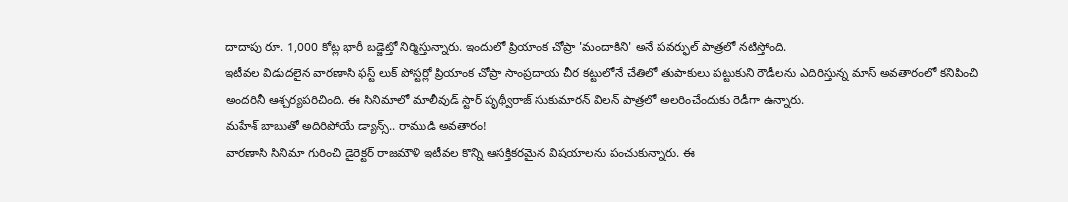దాదాపు రూ. 1,000 కోట్ల భారీ బడ్జెట్తో నిర్మిస్తున్నారు. ఇందులో ప్రియాంక చోప్రా 'మందాకిని' అనే పవర్ఫుల్ పాత్రలో నటిస్తోంది.
ఇటీవల విడుదలైన వారణాసి ఫస్ట్ లుక్ పోస్టర్లో ప్రియాంక చోప్రా సాంప్రదాయ చీర కట్టులోనే చేతిలో తుపాకులు పట్టుకుని రౌడీలను ఎదిరిస్తున్న మాస్ అవతారంలో కనిపించి అందరినీ ఆశ్చర్యపరిచింది. ఈ సినిమాలో మాలీవుడ్ స్టార్ పృథ్వీరాజ్ సుకుమారన్ విలన్ పాత్రలో అలరించేందుకు రెడీగా ఉన్నారు.
మహేశ్ బాబుతో అదిరిపోయే డ్యాన్స్.. రాముడి అవతారం!
వారణాసి సినిమా గురించి డైరెక్టర్ రాజమౌళి ఇటీవల కొన్ని ఆసక్తికరమైన విషయాలను పంచుకున్నారు. ఈ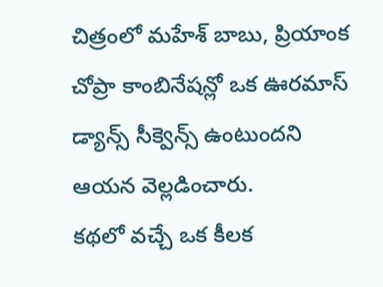చిత్రంలో మహేశ్ బాబు, ప్రియాంక చోప్రా కాంబినేషన్లో ఒక ఊరమాస్ డ్యాన్స్ సీక్వెన్స్ ఉంటుందని ఆయన వెల్లడించారు.
కథలో వచ్చే ఒక కీలక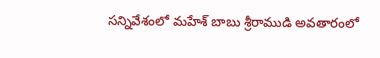సన్నివేశంలో మహేశ్ బాబు శ్రీరాముడి అవతారంలో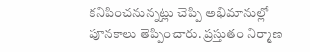కనిపించనున్నట్లు చెప్పి అభిమానుల్లో పూనకాలు తెప్పించారు. ప్రస్తుతం నిర్మాణ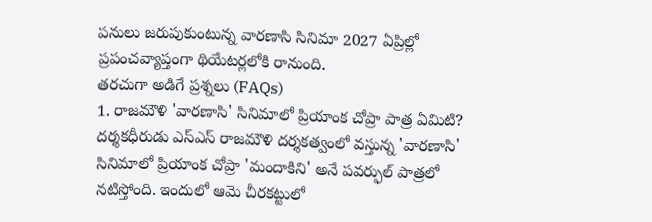పనులు జరుపుకుంటున్న వారణాసి సినిమా 2027 ఏప్రిల్లో ప్రపంచవ్యాప్తంగా థియేటర్లలోకి రానుంది.
తరచుగా అడిగే ప్రశ్నలు (FAQs)
1. రాజమౌళి 'వారణాసి' సినిమాలో ప్రియాంక చోప్రా పాత్ర ఏమిటి?
దర్శకధీరుడు ఎస్ఎస్ రాజమౌళి దర్శకత్వంలో వస్తున్న 'వారణాసి' సినిమాలో ప్రియాంక చోప్రా 'మందాకిని' అనే పవర్ఫుల్ పాత్రలో నటిస్తోంది. ఇందులో ఆమె చీరకట్టులో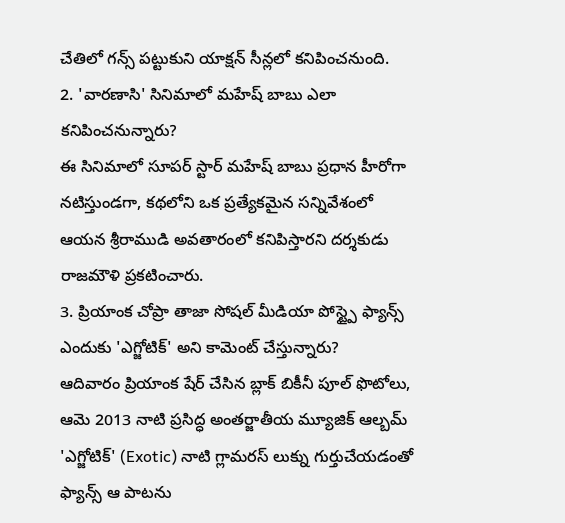చేతిలో గన్స్ పట్టుకుని యాక్షన్ సీన్లలో కనిపించనుంది.
2. 'వారణాసి' సినిమాలో మహేష్ బాబు ఎలా కనిపించనున్నారు?
ఈ సినిమాలో సూపర్ స్టార్ మహేష్ బాబు ప్రధాన హీరోగా నటిస్తుండగా, కథలోని ఒక ప్రత్యేకమైన సన్నివేశంలో ఆయన శ్రీరాముడి అవతారంలో కనిపిస్తారని దర్శకుడు రాజమౌళి ప్రకటించారు.
3. ప్రియాంక చోప్రా తాజా సోషల్ మీడియా పోస్ట్పై ఫ్యాన్స్ ఎందుకు 'ఎగ్జోటిక్' అని కామెంట్ చేస్తున్నారు?
ఆదివారం ప్రియాంక షేర్ చేసిన బ్లాక్ బికీనీ పూల్ ఫొటోలు, ఆమె 2013 నాటి ప్రసిద్ధ అంతర్జాతీయ మ్యూజిక్ ఆల్బమ్ 'ఎగ్జోటిక్' (Exotic) నాటి గ్లామరస్ లుక్ను గుర్తుచేయడంతో ఫ్యాన్స్ ఆ పాటను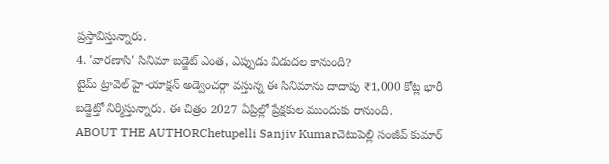ప్రస్తావిస్తున్నారు.
4. 'వారణాసి' సినిమా బడ్జెట్ ఎంత, ఎప్పుడు విడుదల కానుంది?
టైమ్ ట్రావెల్ హై-యాక్షన్ అడ్వెంచర్గా వస్తున్న ఈ సినిమాను దాదాపు ₹1,000 కోట్ల భారీ బడ్జెట్తో నిర్మిస్తున్నారు. ఈ చిత్రం 2027 ఏప్రిల్లో ప్రేక్షకుల ముందుకు రానుంది.
ABOUT THE AUTHORChetupelli Sanjiv Kumarచెటుపెల్లి సంజీవ్ కుమార్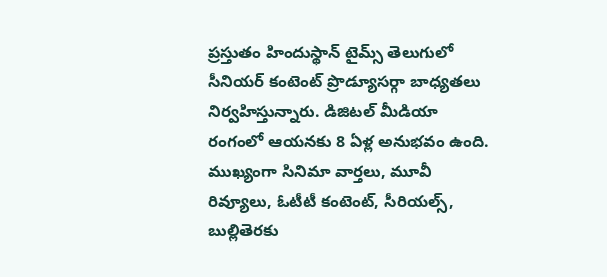ప్రస్తుతం హిందుస్థాన్ టైమ్స్ తెలుగులో సీనియర్ కంటెంట్ ప్రొడ్యూసర్గా బాధ్యతలు నిర్వహిస్తున్నారు. డిజిటల్ మీడియా రంగంలో ఆయనకు 8 ఏళ్ల అనుభవం ఉంది. ముఖ్యంగా సినిమా వార్తలు, మూవీ రివ్యూలు, ఓటీటీ కంటెంట్, సీరియల్స్, బుల్లితెరకు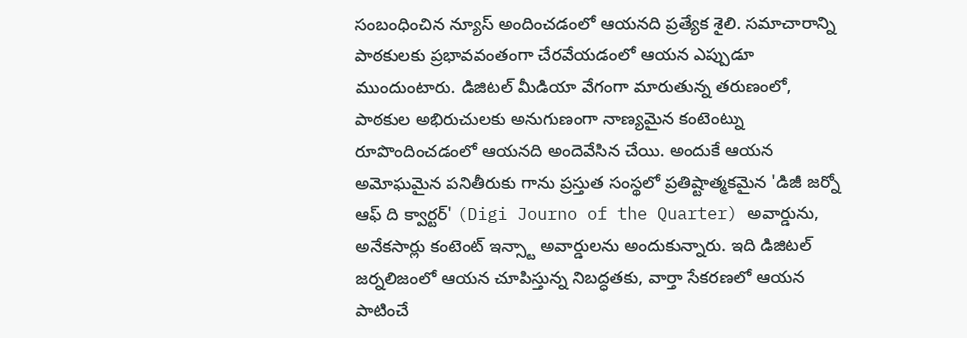సంబంధించిన న్యూస్ అందించడంలో ఆయనది ప్రత్యేక శైలి. సమాచారాన్ని పాఠకులకు ప్రభావవంతంగా చేరవేయడంలో ఆయన ఎప్పుడూ ముందుంటారు. డిజిటల్ మీడియా వేగంగా మారుతున్న తరుణంలో, పాఠకుల అభిరుచులకు అనుగుణంగా నాణ్యమైన కంటెంట్ను రూపొందించడంలో ఆయనది అందెవేసిన చేయి. అందుకే ఆయన అమోఘమైన పనితీరుకు గాను ప్రస్తుత సంస్థలో ప్రతిష్టాత్మకమైన 'డిజీ జర్నో ఆఫ్ ది క్వార్టర్' (Digi Journo of the Quarter) అవార్డును, అనేకసార్లు కంటెంట్ ఇన్స్టా అవార్డులను అందుకున్నారు. ఇది డిజిటల్ జర్నలిజంలో ఆయన చూపిస్తున్న నిబద్ధతకు, వార్తా సేకరణలో ఆయన పాటించే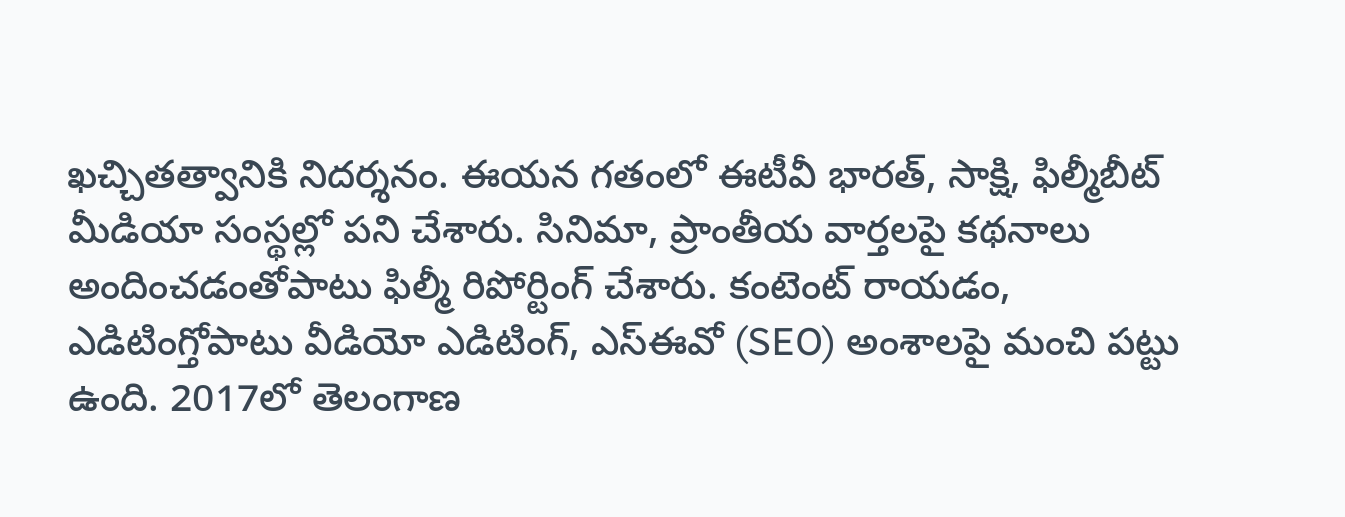ఖచ్చితత్వానికి నిదర్శనం. ఈయన గతంలో ఈటీవీ భారత్, సాక్షి, ఫిల్మీబీట్ మీడియా సంస్థల్లో పని చేశారు. సినిమా, ప్రాంతీయ వార్తలపై కథనాలు అందించడంతోపాటు ఫిల్మీ రిపోర్టింగ్ చేశారు. కంటెంట్ రాయడం, ఎడిటింగ్తోపాటు వీడియో ఎడిటింగ్, ఎస్ఈవో (SEO) అంశాలపై మంచి పట్టు ఉంది. 2017లో తెలంగాణ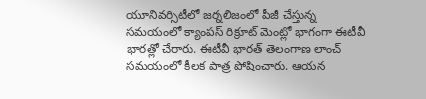యూనివర్సిటీలో జర్నలిజంలో పీజీ చేస్తున్న సమయంలో క్యాంపస్ రిక్రూట్ మెంట్లో భాగంగా ఈటీవీ భారత్లో చేరారు. ఈటీవీ భారత్ తెలంగాణ లాంచ్ సమయంలో కీలక పాత్ర పోషించారు. ఆయన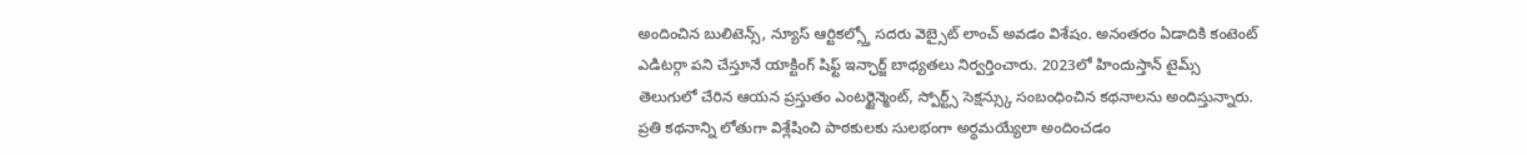అందించిన బులిటెన్స్, న్యూస్ ఆర్టికల్స్తో సదరు వెబ్సైట్ లాంచ్ అవడం విశేషం. అనంతరం ఏడాదికి కంటెంట్ ఎడిటర్గా పని చేస్తూనే యాక్టింగ్ షిఫ్ట్ ఇన్ఛార్జ్ బాధ్యతలు నిర్వర్తించారు. 2023లో హిందుస్తాన్ టైమ్స్ తెలుగులో చేరిన ఆయన ప్రస్తుతం ఎంటర్టైన్మెంట్, స్పోర్ట్స్ సెక్షన్స్కు సంబంధించిన కథనాలను అందిస్తున్నారు. ప్రతి కథనాన్ని లోతుగా విశ్లేషించి పాఠకులకు సులభంగా అర్థమయ్యేలా అందించడం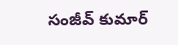సంజీవ్ కుమార్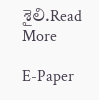శైలి.Read More

E-Paper